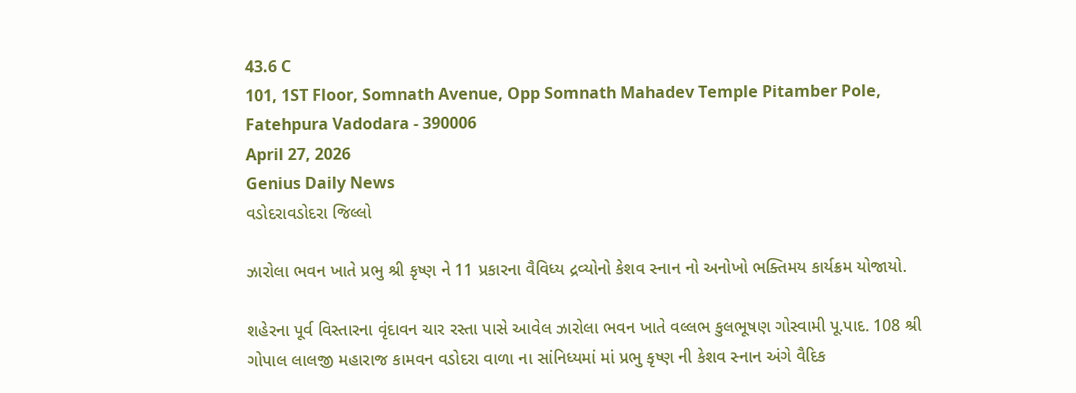43.6 C
101, 1ST Floor, Somnath Avenue, Opp Somnath Mahadev Temple Pitamber Pole, Fatehpura Vadodara - 390006
April 27, 2026
Genius Daily News
વડોદરાવડોદરા જિલ્લો

ઝારોલા ભવન ખાતે પ્રભુ શ્રી કૃષ્ણ ને 11 પ્રકારના વૈવિધ્ય દ્રવ્યોનો કેશવ સ્નાન નો અનોખો ભક્તિમય કાર્યક્રમ યોજાયો.

શહેરના પૂર્વ વિસ્તારના વૃંદાવન ચાર રસ્તા પાસે આવેલ ઝારોલા ભવન ખાતે વલ્લભ કુલભૂષણ ગોસ્વામી‌ પૂ.પાદ. 108 શ્રી ગોપાલ લાલજી મહારાજ કામવન વડોદરા વાળા ના સાંનિધ્યમાં માં પ્રભુ કૃષ્ણ ની કેશવ સ્નાન‌ અંગે વૈદિક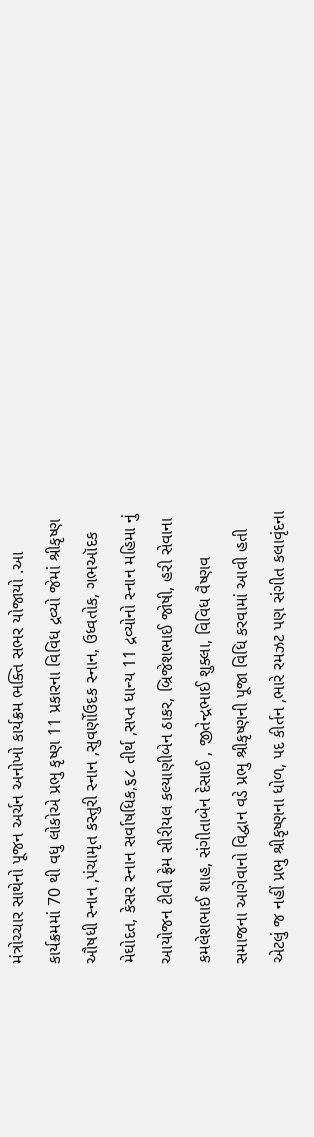મંત્રોચ્ચાર સાથેનો પૂજન અર્ચન અનોખો કાર્યક્રમ ભક્તિ સભર યોજાયો .આ કાર્યક્રમમાં 70 થી વધુ લોકોએ પ્રભુ કૃષ્ણ 11 પ્રકારના વિવિધ દ્રવ્યો જેમાં શ્રીકૃષ્ણ ઔષધી સ્નાન ,પંચામૃત કસ્તુરી સ્નાન ,સુવર્ણોઉદક સ્નાન, ઉધ્વતોક, ગભઑદક મેઘોદત, કેસર સ્નાન સર્વાષધિક,૬૮ તીર્થ ,સપ્ત ધાન્ય 11 દ્રવ્યોનો સ્નાન મહિમા નું આયોજન ટીવી ફ્રેમ સીરીયલ કલ્યાણીબેન ઠાકર, બ્રિજેશભાઈ જોષી, હરી સેવાના કમલેશભાઈ શાહ, સંગીતાબેન દેસાઈ , જીતેન્દ્રભાઈ શુક્લા, વિવિધ વૈષ્ણવ સમાજના આગેવાનો વિદ્વાન વડે પ્રભુ શ્રીકૃષ્ણની પૂજા વિધિ કરવામાં આવી હતી એટલું જ નહીં પ્રભુ શ્રીકૃષ્ણના ધોળ, પદ કીર્તન ,ભારે રમઝટ પણ સંગીત કલાવૃંદના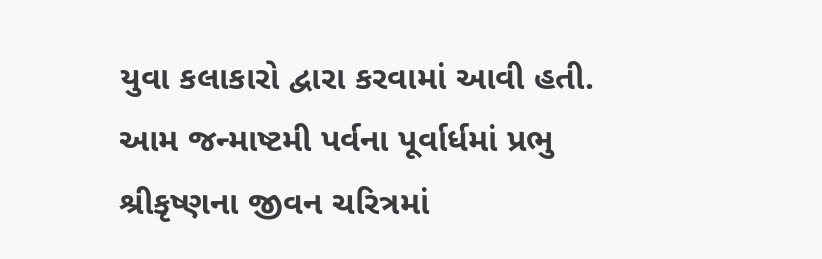યુવા કલાકારો દ્વારા કરવામાં આવી હતી. આમ જન્માષ્ટમી પર્વના પૂર્વાર્ધમાં પ્રભુ શ્રીકૃષ્ણના જીવન ચરિત્રમાં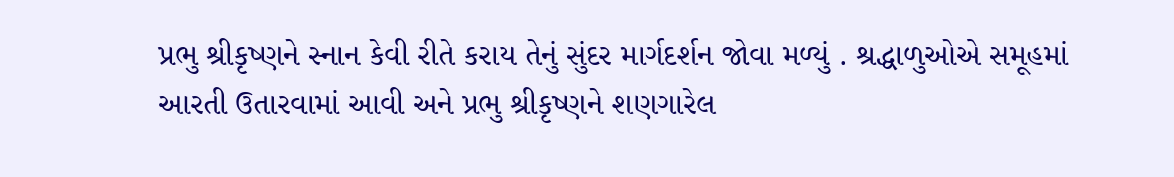પ્રભુ શ્રીકૃષ્ણને સ્નાન કેવી રીતે કરાય તેનું સુંદર માર્ગદર્શન જોવા મળ્યું . શ્રદ્ધાળુઓએ‌ સમૂહમાં આરતી ઉતારવામાં આવી અને પ્રભુ શ્રીકૃષ્ણને શણગારેલ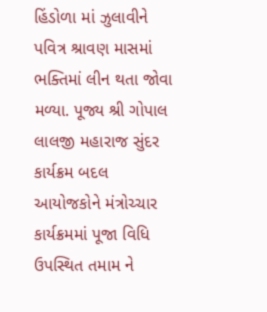હિંડોળા માં ઝુલાવીને પવિત્ર શ્રાવણ માસમાં ભક્તિમાં લીન થતા જોવા મળ્યા. પૂજ્ય શ્રી ગોપાલ લાલજી મહારાજ સુંદર કાર્યક્રમ બદલ આયોજકોને મંત્રોચ્ચાર કાર્યક્રમમાં પૂજા વિધિ ઉપસ્થિત તમામ ને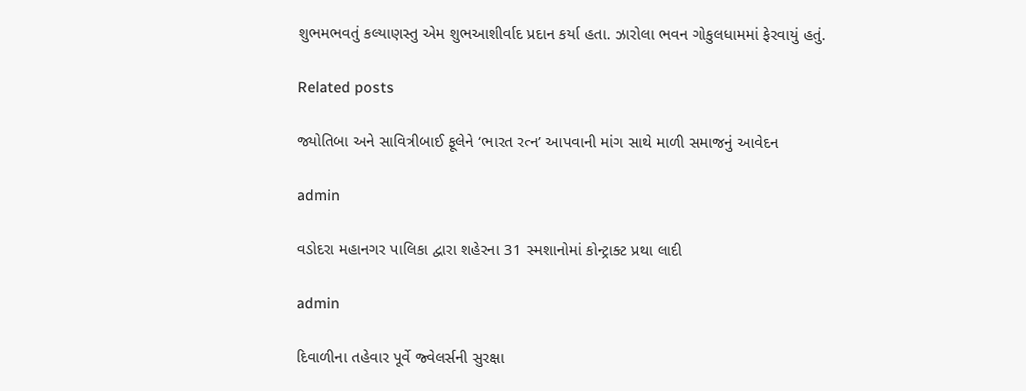શુભમભવતું કલ્યાણસ્તુ એમ‌ શુભઆશીર્વાદ પ્રદાન કર્યા હતા. ઝારોલા ભવન ગોકુલધામમાં ફેરવાયું હતું.

Related posts

જ્યોતિબા અને સાવિત્રીબાઈ ફૂલેને ‘ભારત રત્ન’ આપવાની માંગ સાથે માળી સમાજનું આવેદન

admin

વડોદરા મહાનગર પાલિકા દ્વારા શહેરના 31 સ્મશાનોમાં કોન્ટ્રાક્ટ પ્રથા લાદી

admin

દિવાળીના તહેવાર પૂર્વે જ્વેલર્સની સુરક્ષા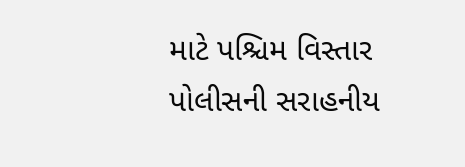માટે પશ્ચિમ વિસ્તાર પોલીસની સરાહનીય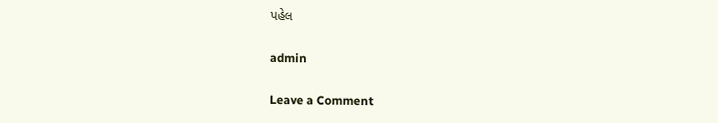પહેલ

admin

Leave a Comment